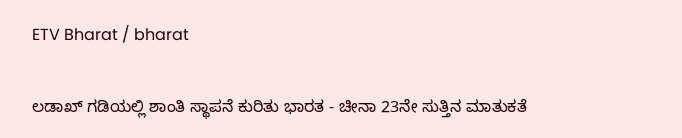ETV Bharat / bharat

ಲಡಾಖ್ ಗಡಿಯಲ್ಲಿ ಶಾಂತಿ ಸ್ಥಾಪನೆ ಕುರಿತು ಭಾರತ - ಚೀನಾ 23ನೇ ಸುತ್ತಿನ ಮಾತುಕತೆ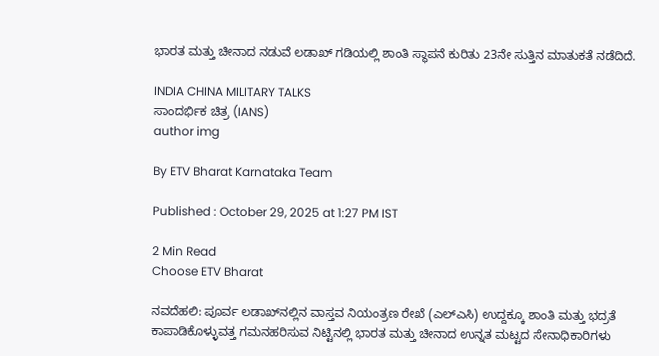ಭಾರತ ಮತ್ತು ಚೀನಾದ ನಡುವೆ ಲಡಾಖ್ ಗಡಿಯಲ್ಲಿ ಶಾಂತಿ ಸ್ಥಾಪನೆ ಕುರಿತು 23ನೇ ಸುತ್ತಿನ ಮಾತುಕತೆ ನಡೆದಿದೆ.

INDIA CHINA MILITARY TALKS
ಸಾಂದರ್ಭಿಕ ಚಿತ್ರ (IANS)
author img

By ETV Bharat Karnataka Team

Published : October 29, 2025 at 1:27 PM IST

2 Min Read
Choose ETV Bharat

ನವದೆಹಲಿ: ಪೂರ್ವ ಲಡಾಖ್‌ನಲ್ಲಿನ ವಾಸ್ತವ ನಿಯಂತ್ರಣ ರೇಖೆ (ಎಲ್‌ಎಸಿ) ಉದ್ದಕ್ಕೂ ಶಾಂತಿ ಮತ್ತು ಭದ್ರತೆ ಕಾಪಾಡಿಕೊಳ್ಳುವತ್ತ ಗಮನಹರಿಸುವ ನಿಟ್ಟಿನಲ್ಲಿ ಭಾರತ ಮತ್ತು ಚೀನಾದ ಉನ್ನತ ಮಟ್ಟದ ಸೇನಾಧಿಕಾರಿಗಳು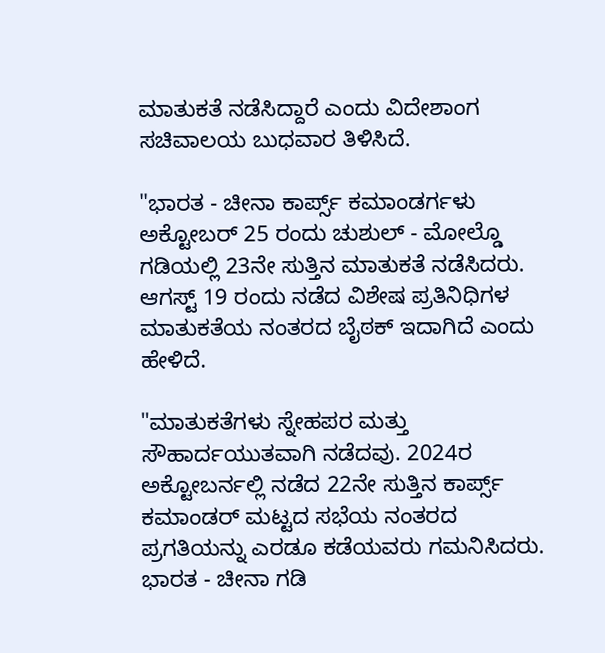ಮಾತುಕತೆ ನಡೆಸಿದ್ದಾರೆ ಎಂದು ವಿದೇಶಾಂಗ ಸಚಿವಾಲಯ ಬುಧವಾರ ತಿಳಿಸಿದೆ.

"ಭಾರತ - ಚೀನಾ ಕಾರ್ಪ್ಸ್ ಕಮಾಂಡರ್ಗಳು ಅಕ್ಟೋಬರ್ 25 ರಂದು ಚುಶುಲ್ - ಮೋಲ್ಡೊ ಗಡಿಯಲ್ಲಿ 23ನೇ ಸುತ್ತಿನ ಮಾತುಕತೆ ನಡೆಸಿದರು. ಆಗಸ್ಟ್ 19 ರಂದು ನಡೆದ ವಿಶೇಷ ಪ್ರತಿನಿಧಿಗಳ ಮಾತುಕತೆಯ ನಂತರದ ಬೈಠಕ್ ಇದಾಗಿದೆ ಎಂದು ಹೇಳಿದೆ.

"ಮಾತುಕತೆಗಳು ಸ್ನೇಹಪರ ಮತ್ತು ಸೌಹಾರ್ದಯುತವಾಗಿ ನಡೆದವು. 2024ರ ಅಕ್ಟೋಬರ್ನಲ್ಲಿ ನಡೆದ 22ನೇ ಸುತ್ತಿನ ಕಾರ್ಪ್ಸ್ ಕಮಾಂಡರ್ ಮಟ್ಟದ ಸಭೆಯ ನಂತರದ ಪ್ರಗತಿಯನ್ನು ಎರಡೂ ಕಡೆಯವರು ಗಮನಿಸಿದರು. ಭಾರತ - ಚೀನಾ ಗಡಿ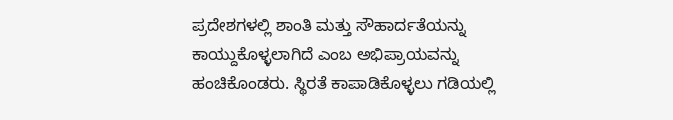ಪ್ರದೇಶಗಳಲ್ಲಿ ಶಾಂತಿ ಮತ್ತು ಸೌಹಾರ್ದತೆಯನ್ನು ಕಾಯ್ದುಕೊಳ್ಳಲಾಗಿದೆ ಎಂಬ ಅಭಿಪ್ರಾಯವನ್ನು ಹಂಚಿಕೊಂಡರು. ಸ್ಥಿರತೆ ಕಾಪಾಡಿಕೊಳ್ಳಲು ಗಡಿಯಲ್ಲಿ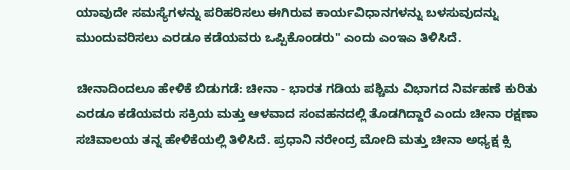ಯಾವುದೇ ಸಮಸ್ಯೆಗಳನ್ನು ಪರಿಹರಿಸಲು ಈಗಿರುವ ಕಾರ್ಯವಿಧಾನಗಳನ್ನು ಬಳಸುವುದನ್ನು ಮುಂದುವರಿಸಲು ಎರಡೂ ಕಡೆಯವರು ಒಪ್ಪಿಕೊಂಡರು" ಎಂದು ಎಂಇಎ ತಿಳಿಸಿದೆ.

ಚೀನಾದಿಂದಲೂ ಹೇಳಿಕೆ ಬಿಡುಗಡೆ: ಚೀನಾ - ಭಾರತ ಗಡಿಯ ಪಶ್ಚಿಮ ವಿಭಾಗದ ನಿರ್ವಹಣೆ ಕುರಿತು ಎರಡೂ ಕಡೆಯವರು ಸಕ್ರಿಯ ಮತ್ತು ಆಳವಾದ ಸಂವಹನದಲ್ಲಿ ತೊಡಗಿದ್ದಾರೆ ಎಂದು ಚೀನಾ ರಕ್ಷಣಾ ಸಚಿವಾಲಯ ತನ್ನ ಹೇಳಿಕೆಯಲ್ಲಿ ತಿಳಿಸಿದೆ. ಪ್ರಧಾನಿ ನರೇಂದ್ರ ಮೋದಿ ಮತ್ತು ಚೀನಾ ಅಧ್ಯಕ್ಷ ಕ್ಸಿ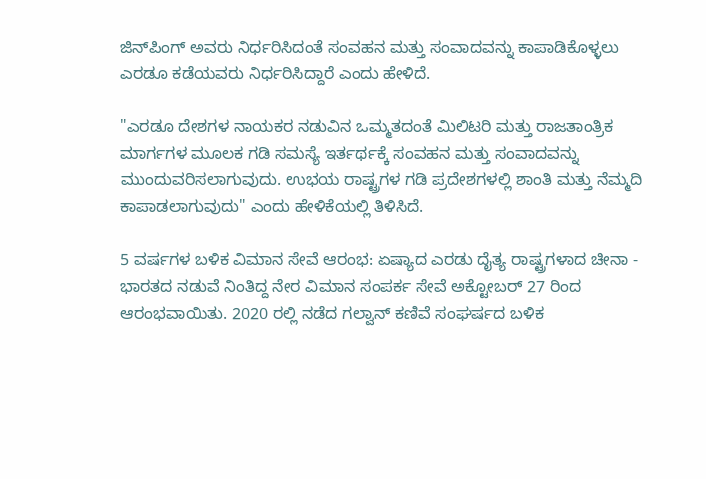ಜಿನ್‌ಪಿಂಗ್ ಅವರು ನಿರ್ಧರಿಸಿದಂತೆ ಸಂವಹನ ಮತ್ತು ಸಂವಾದವನ್ನು ಕಾಪಾಡಿಕೊಳ್ಳಲು ಎರಡೂ ಕಡೆಯವರು ನಿರ್ಧರಿಸಿದ್ದಾರೆ ಎಂದು ಹೇಳಿದೆ.

"ಎರಡೂ ದೇಶಗಳ ನಾಯಕರ ನಡುವಿನ ಒಮ್ಮತದಂತೆ ಮಿಲಿಟರಿ ಮತ್ತು ರಾಜತಾಂತ್ರಿಕ ಮಾರ್ಗಗಳ ಮೂಲಕ ಗಡಿ ಸಮಸ್ಯೆ ಇರ್ತರ್ಥಕ್ಕೆ ಸಂವಹನ ಮತ್ತು ಸಂವಾದವನ್ನು ಮುಂದುವರಿಸಲಾಗುವುದು. ಉಭಯ ರಾಷ್ಟ್ರಗಳ ಗಡಿ ಪ್ರದೇಶಗಳಲ್ಲಿ ಶಾಂತಿ ಮತ್ತು ನೆಮ್ಮದಿ ಕಾಪಾಡಲಾಗುವುದು" ಎಂದು ಹೇಳಿಕೆಯಲ್ಲಿ ತಿಳಿಸಿದೆ.

5 ವರ್ಷಗಳ ಬಳಿಕ ವಿಮಾನ ಸೇವೆ ಆರಂಭ: ಏಷ್ಯಾದ ಎರಡು ದೈತ್ಯ ರಾಷ್ಟ್ರಗಳಾದ ಚೀನಾ - ಭಾರತದ ನಡುವೆ ನಿಂತಿದ್ದ ನೇರ ವಿಮಾನ ಸಂಪರ್ಕ ಸೇವೆ ಅಕ್ಟೋಬರ್ 27 ರಿಂದ ಆರಂಭವಾಯಿತು. 2020 ರಲ್ಲಿ ನಡೆದ ಗಲ್ವಾನ್ ಕಣಿವೆ ಸಂಘರ್ಷದ ಬಳಿಕ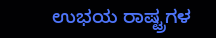ಉಭಯ ರಾಷ್ಟ್ರಗಳ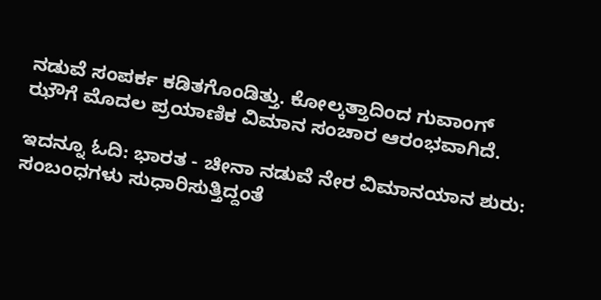ನಡುವೆ ಸಂಪರ್ಕ ಕಡಿತಗೊಂಡಿತ್ತು. ಕೋಲ್ಕತ್ತಾದಿಂದ ಗುವಾಂಗ್ ಝೌಗೆ ಮೊದಲ ಪ್ರಯಾಣಿಕ ವಿಮಾನ ಸಂಚಾರ ಆರಂಭವಾಗಿದೆ.

ಇದನ್ನೂ ಓದಿ: ಭಾರತ - ಚೀನಾ ನಡುವೆ ನೇರ ವಿಮಾನಯಾನ ಶುರು: ಸಂಬಂಧಗಳು ಸುಧಾರಿಸುತ್ತಿದ್ದಂತೆ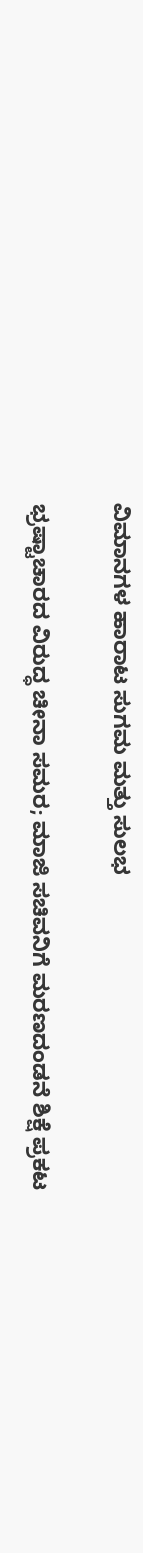ವಿಮಾನಗಳ ಹಾರಾಟ ಸುಗಮ ಮತ್ತು ಸುಲಭ

ಭ್ರಷ್ಟಾಚಾರದ ವಿರುದ್ಧ ಚೀನಾ ಸಮರ; ಮಾಜಿ ಸಚಿವನಿಗೆ ಮರಣದಂಡನೆ ಶಿಕ್ಷೆ ಪ್ರಕಟ